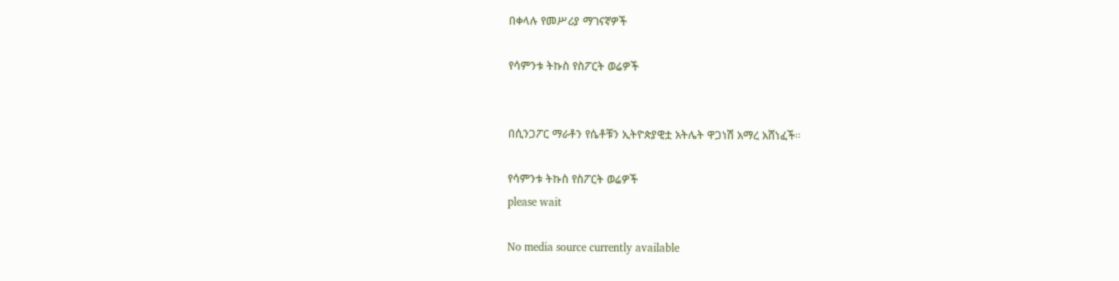በቀላሉ የመሥሪያ ማገናኛዎች

የሳምንቱ ትኩስ የስፖርት ወሬዎች


በሲንጋፖር ማራቶን የሴቶቹን ኢትዮጵያዊቷ አትሌት ዋጋነሽ አማረ አሸነፈች።

የሳምንቱ ትኩስ የስፖርት ወሬዎች
please wait

No media source currently available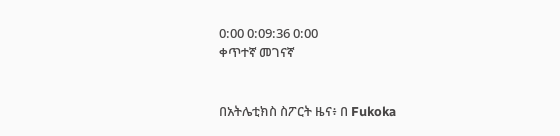0:00 0:09:36 0:00
ቀጥተኛ መገናኛ


በአትሌቲክስ ስፖርት ዜና፥ በ Fukoka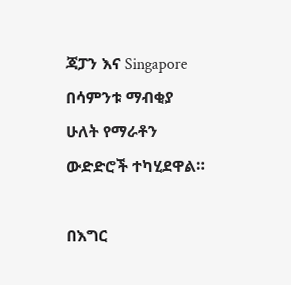ጃፓን እና Singapore በሳምንቱ ማብቂያ ሁለት የማራቶን ውድድሮች ተካሂደዋል።

በእግር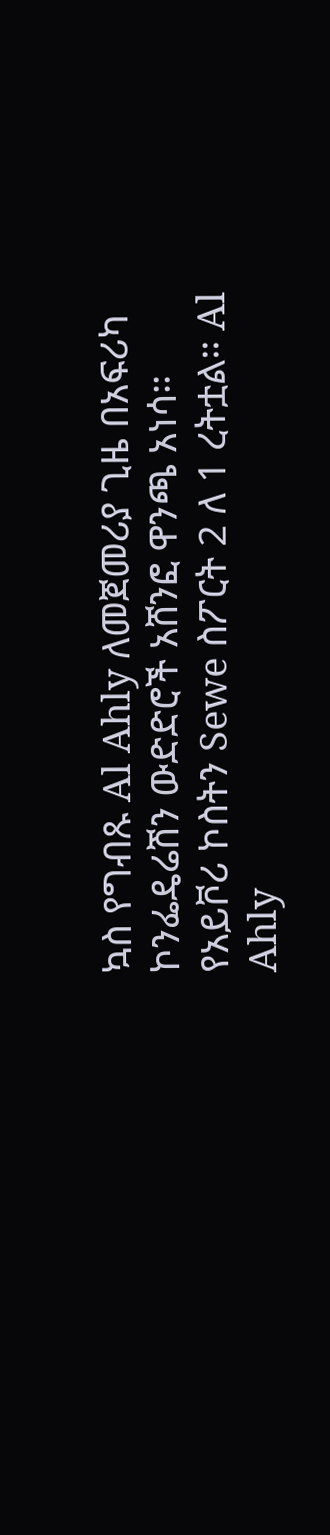ኳስ የግብጹ Al Ahly ለመጀመሪያ ጊዜ በአፍሪካ ኮንፌዴሬሽን ውድድሮች አሸንፎ ዋንጫ አነሳ። የአይቮሪ ኮስትን Sewe ስፖርት 2 ለ 1 ረትቷል። Al Ahly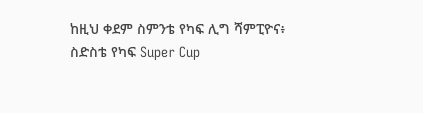ከዚህ ቀደም ስምንቴ የካፍ ሊግ ሻምፒዮና፥ ስድስቴ የካፍ Super Cup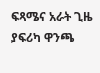ፍጻሜና አራት ጊዜ ያፍሪካ ዋንጫ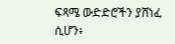ፍጻሜ ውድድሮችን ያሸነፈ ሲሆን፥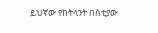ይህኛው የከትላንት በስቲያው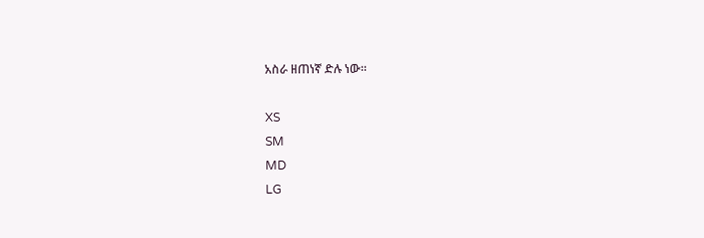አስራ ዘጠነኛ ድሉ ነው።

XS
SM
MD
LG